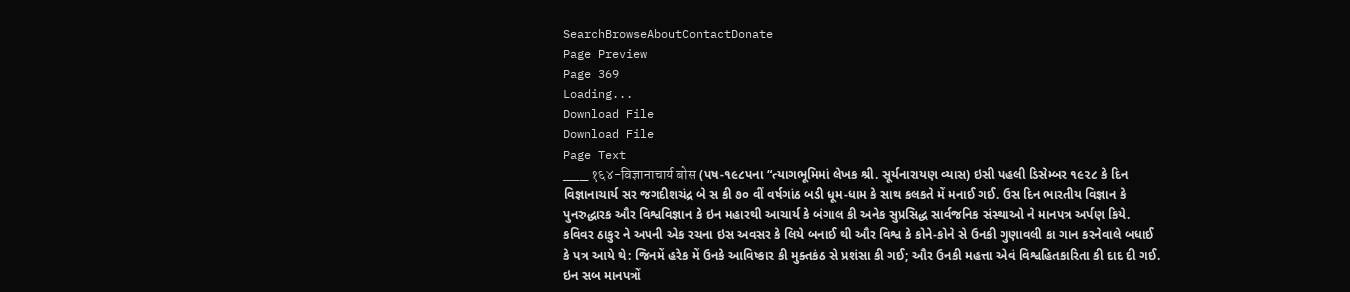SearchBrowseAboutContactDonate
Page Preview
Page 369
Loading...
Download File
Download File
Page Text
___ १६४-विज्ञानाचार्य बोस (પષ-૧૯૮પના “ત્યાગભૂમિમાં લેખક શ્રી. સૂર્યનારાયણ વ્યાસ) ઇસી પહલી ડિસેમ્બર ૧૯૨૮ કે દિન વિજ્ઞાનાચાર્ય સર જગદીશચંદ્ર બે સ કી ૭૦ વીં વર્ષગાંઠ બડી ધૂમ-ધામ કે સાથ કલકતે મેં મનાઈ ગઈ. ઉસ દિન ભારતીય વિજ્ઞાન કે પુનરુદ્ધારક ઔર વિશ્વવિજ્ઞાન કે ઇન મહારથી આચાર્ય કે બંગાલ કી અનેક સુપ્રસિદ્ધ સાર્વજનિક સંસ્થાઓ ને માનપત્ર અર્પણ કિયે. કવિવર ઠાકુર ને અ૫ની એક રચના ઇસ અવસર કે લિયે બનાઈ થી ઔર વિશ્વ કે કોને-કોને સે ઉનકી ગુણાવલી કા ગાન કરનેવાલે બધાઈ કે પત્ર આયે થે: જિનમેં હરેક મેં ઉનકે આવિષ્કાર કી મુક્તકંઠ સે પ્રશંસા કી ગઈ; ઔર ઉનકી મહત્તા એવં વિશ્વહિતકારિતા કી દાદ દી ગઈ. ઇન સબ માનપત્રોં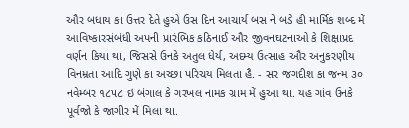ઔર બધાય કા ઉત્તર દેતે હુએ ઉસ દિન આચાર્ય બસ ને બડે હી માર્મિક શબ્દ મેં આવિષ્કારસંબંધી અપની પ્રારંભિક કઠિનાઈ ઔર જીવનઘટનાઓ કે શિક્ષાપ્રદ વર્ણન કિયા થા, જિસસે ઉનકે અતુલ ધેર્ય, અદમ્ય ઉત્સાહ ઔર અનુકરણીય વિનમ્રતા આદિ ગુણે કા અચ્છા પરિચય મિલતા હૈ. - સર જગદીશ કા જન્મ ૩૦ નવેમ્બર ૧૮૫૮ ઇ બંગાલ કે ગરખલ નામક ગ્રામ મેં હુઆ થા. યહ ગાંવ ઉનકે પૂર્વજો કે જાગીર મેં મિલા થા.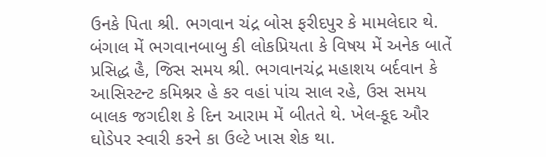ઉનકે પિતા શ્રી. ભગવાન ચંદ્ર બોસ ફરીદપુર કે મામલેદાર થે. બંગાલ મેં ભગવાનબાબુ કી લોકપ્રિયતા કે વિષય મેં અનેક બાતેં પ્રસિદ્ધ હૈ, જિસ સમય શ્રી. ભગવાનચંદ્ર મહાશય બર્દવાન કે આસિસ્ટન્ટ કમિશ્નર હે કર વહાં પાંચ સાલ રહે, ઉસ સમય બાલક જગદીશ કે દિન આરામ મેં બીતતે થે. ખેલ-કૂદ ઔર ઘોડેપર સ્વારી કરને કા ઉલ્ટે ખાસ શેક થા.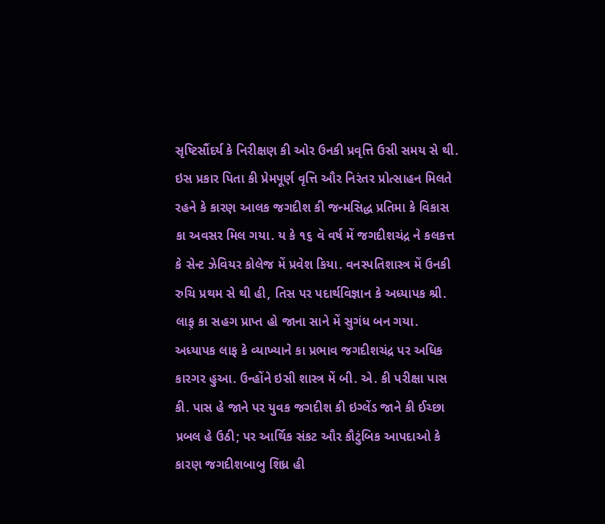સૃષ્ટિસૌંદર્ય કે નિરીક્ષણ કી ઓર ઉનકી પ્રવૃત્તિ ઉસી સમય સે થી. ઇસ પ્રકાર પિતા કી પ્રેમપૂર્ણ વૃત્તિ ઔર નિરંતર પ્રોત્સાહન મિલતે રહને કે કારણ આલક જગદીશ કી જન્મસિદ્ધ પ્રતિમા કે વિકાસ કા અવસર મિલ ગયા. ય કે ૧૬ વૅ વર્ષ મેં જગદીશચંદ્ર ને કલકત્ત કે સેન્ટ ઝેવિયર કોલેજ મેં પ્રવેશ કિયા. વનસ્પતિશાસ્ત્ર મેં ઉનકી રુચિ પ્રથમ સે થી હી, તિસ પર પદાર્થવિજ્ઞાન કે અધ્યાપક શ્રી. લાફ઼ કા સહગ પ્રાપ્ત હો જાના સાને મેં સુગંધ બન ગયા. અધ્યાપક લાફ કે વ્યાખ્યાને કા પ્રભાવ જગદીશચંદ્ર પર અધિક કારગર હુઆ. ઉન્હોંને ઇસી શાસ્ત્ર મેં બી. એ. કી પરીક્ષા પાસ કી. પાસ હે જાને પર યુવક જગદીશ કી ઇગ્લેંડ જાને કી ઈચ્છા પ્રબલ હે ઉઠી; પર આર્થિક સંકટ ઔર કૌટુંબિક આપદાઓ કે કારણ જગદીશબાબુ શિધ્ર હી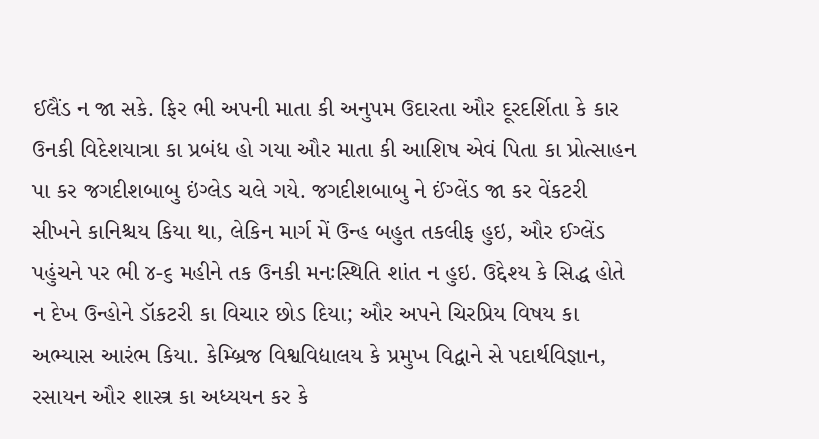ઈલૈંડ ન જા સકે. ફિર ભી અપની માતા કી અનુપમ ઉદારતા ઔર દૂરદર્શિતા કે કાર ઉનકી વિદેશયાત્રા કા પ્રબંધ હો ગયા ઔર માતા કી આશિષ એવં પિતા કા પ્રોત્સાહન પા કર જગદીશબાબુ ઇંગ્લેડ ચલે ગયે. જગદીશબાબુ ને ઈંગ્લેંડ જા કર વેંકટરી સીખને કાનિશ્ચય કિયા થા, લેકિન માર્ગ મેં ઉન્હ બહુત તકલીફ હુઇ, ઔર ઈગ્લેંડ પહુંચને પર ભી ૪-૬ મહીને તક ઉનકી મનઃસ્થિતિ શાંત ન હુઇ. ઉદ્દેશ્ય કે સિદ્ધ હોતે ન દેખ ઉન્હોને ડૉકટરી કા વિચાર છોડ દિયા; ઔર અપને ચિરપ્રિય વિષય કા અભ્યાસ આરંભ કિયા. કેમ્બ્રિજ વિશ્વવિદ્યાલય કે પ્રમુખ વિદ્વાને સે પદાર્થવિજ્ઞાન, રસાયન ઔર શાસ્ત્ર કા અધ્યયન કર કે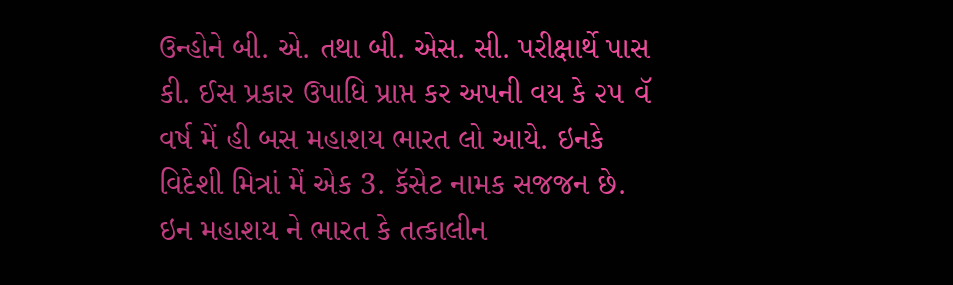ઉન્હોને બી. એ. તથા બી. એસ. સી. પરીક્ષાર્થે પાસ કી. ઈસ પ્રકાર ઉપાધિ પ્રાપ્ત કર અપની વય કે ૨૫ વૅ વર્ષ મેં હી બસ મહાશય ભારત લો આયે. ઇનકે વિદેશી મિત્રાં મેં એક 3. કૅસેટ નામક સજજન છે. ઇન મહાશય ને ભારત કે તત્કાલીન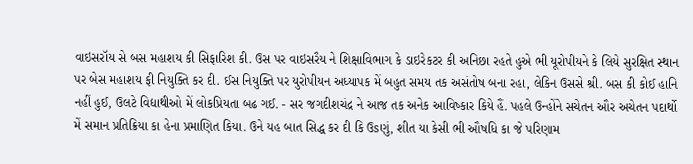વાઇસરૉય સે બસ મહાશય કી સિફારિશ કી. ઉસ પર વાઇસરૈય ને શિક્ષાવિભાગ કે ડાઇરેકટર કી અનિછા રહતે હુએ ભી યૂરોપીયને કે લિયે સુરક્ષિત સ્થાન પર બેસ મહાશય ફી નિયુક્તિ કર દી. ઈસ નિયુક્તિ પર યુરોપીયન અધ્યાપક મેં બહુત સમય તક અસંતોષ બના રહા, લેકિન ઉસસે શ્રી. બસ કી કોઈ હાનિ નહીં હુઈ, ઉલટે વિદ્યાથીઓ મેં લોકપ્રિયતા બઢ ગઈ. - સર જગદીશચંદ્ર ને આજ તક અનેક આવિષ્કાર કિયે હૈં. પહલે ઉન્હોંને સચેતન ઔર અચેતન પદાર્થો મેં સમાન પ્રતિક્રિયા કા હેના પ્રમાણિત કિયા. ઉને યહ બાત સિદ્ધ કર દી કિ ઉsણું, શીત યા કેસી ભી ઔષધિ કા જે પરિણામ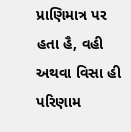પ્રાણિમાત્ર પર હતા હૈ, વહી અથવા વિસા હી પરિણામ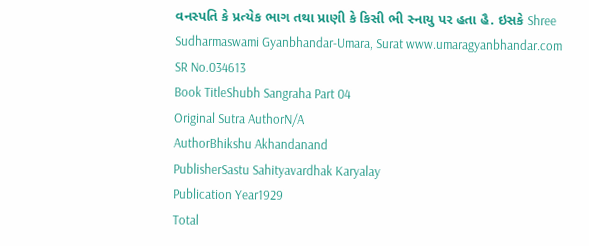વનસ્પતિ કે પ્રત્યેક ભાગ તથા પ્રાણી કે કિસી ભી સ્નાયુ પર હતા હૈ. ઇસકે Shree Sudharmaswami Gyanbhandar-Umara, Surat www.umaragyanbhandar.com
SR No.034613
Book TitleShubh Sangraha Part 04
Original Sutra AuthorN/A
AuthorBhikshu Akhandanand
PublisherSastu Sahityavardhak Karyalay
Publication Year1929
Total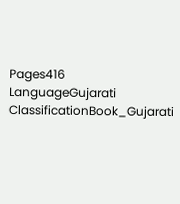Pages416
LanguageGujarati
ClassificationBook_Gujarati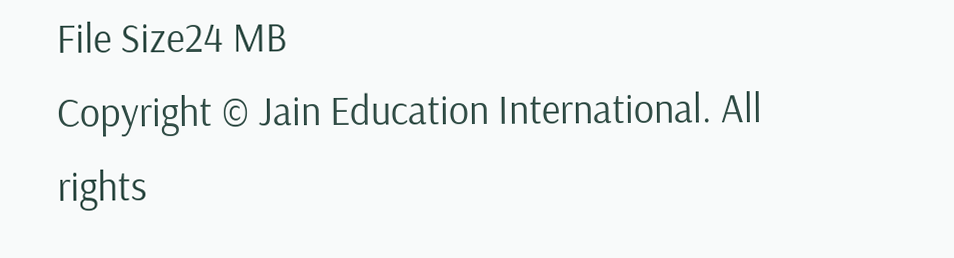File Size24 MB
Copyright © Jain Education International. All rights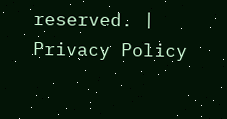reserved. | Privacy Policy